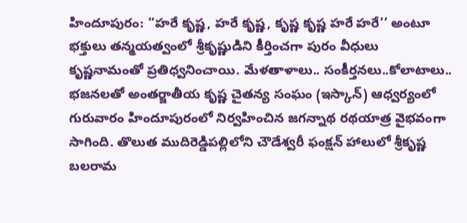హిందూపురం: ‘‘హరే కృష్ణ, హరే కృష్ణ, కృష్ణ కృష్ణ హరే హరే’’ అంటూ భక్తులు తన్మయత్వంలో శ్రీకృష్ణుడిని కీర్తించగా పురం వీధులు కృష్ణనామంతో ప్రతిధ్వనించాయి. మేళతాళాలు.. సంకీర్తనలు..కోలాటాలు.. భజనలతో అంతర్జాతీయ కృష్ణ చైతన్య సంఘం (ఇస్కాన్) ఆధ్వర్యంలో గురువారం హిందూపురంలో నిర్వహించిన జగన్నాథ రథయాత్ర వైభవంగా సాగింది. తొలుత ముదిరెడ్డిపల్లిలోని చౌడేశ్వరీ ఫంక్షన్ హాలులో శ్రీకృష్ణ బలరామ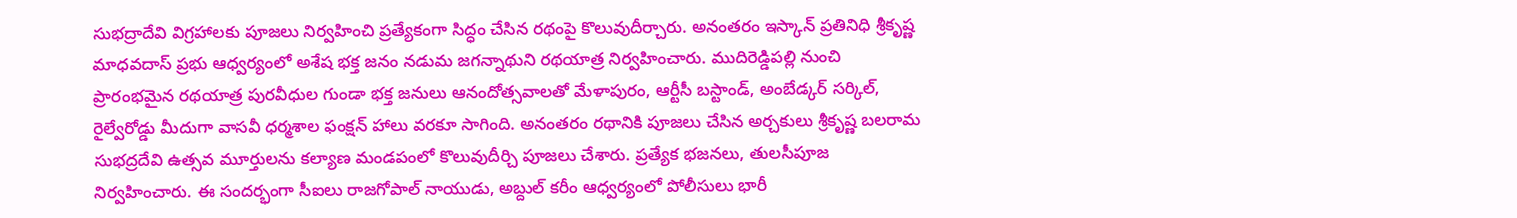సుభద్రాదేవి విగ్రహాలకు పూజలు నిర్వహించి ప్రత్యేకంగా సిద్ధం చేసిన రథంపై కొలువుదీర్చారు. అనంతరం ఇస్కాన్ ప్రతినిధి శ్రీకృష్ణ మాధవదాస్ ప్రభు ఆధ్వర్యంలో అశేష భక్త జనం నడుమ జగన్నాథుని రథయాత్ర నిర్వహించారు. ముదిరెడ్డిపల్లి నుంచి ప్రారంభమైన రథయాత్ర పురవీధుల గుండా భక్త జనులు ఆనందోత్సవాలతో మేళాపురం, ఆర్టీసీ బస్టాండ్, అంబేడ్కర్ సర్కిల్, రైల్వేరోడ్డు మీదుగా వాసవీ ధర్మశాల ఫంక్షన్ హాలు వరకూ సాగింది. అనంతరం రథానికి పూజలు చేసిన అర్చకులు శ్రీకృష్ణ బలరామ సుభద్రదేవి ఉత్సవ మూర్తులను కల్యాణ మండపంలో కొలువుదీర్చి పూజలు చేశారు. ప్రత్యేక భజనలు, తులసీపూజ నిర్వహించారు. ఈ సందర్భంగా సీఐలు రాజగోపాల్ నాయుడు, అబ్దుల్ కరీం ఆధ్వర్యంలో పోలీసులు భారీ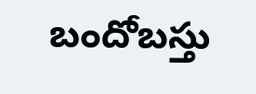బందోబస్తు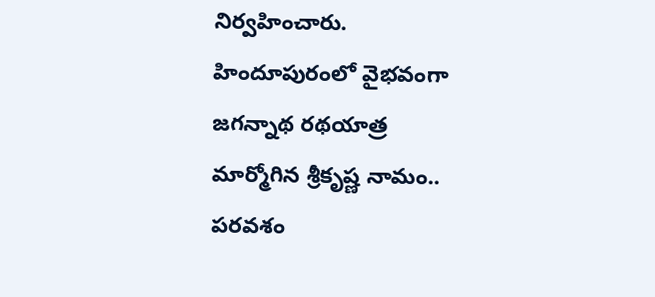నిర్వహించారు.
హిందూపురంలో వైభవంగా
జగన్నాథ రథయాత్ర
మార్మోగిన శ్రీకృష్ణ నామం..
పరవశం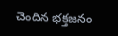చెందిన భక్తజనం